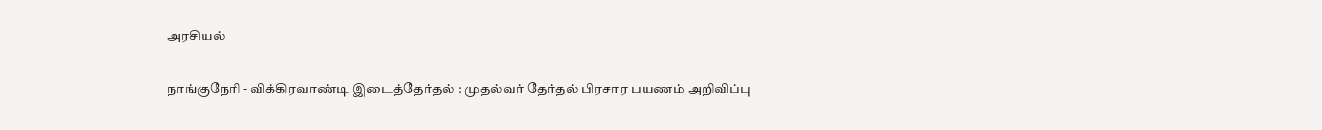அரசியல்

நாங்குநேரி - விக்கிரவாண்டி இடைத்தேர்தல் : முதல்வர் தேர்தல் பிரசார பயணம் அறிவிப்பு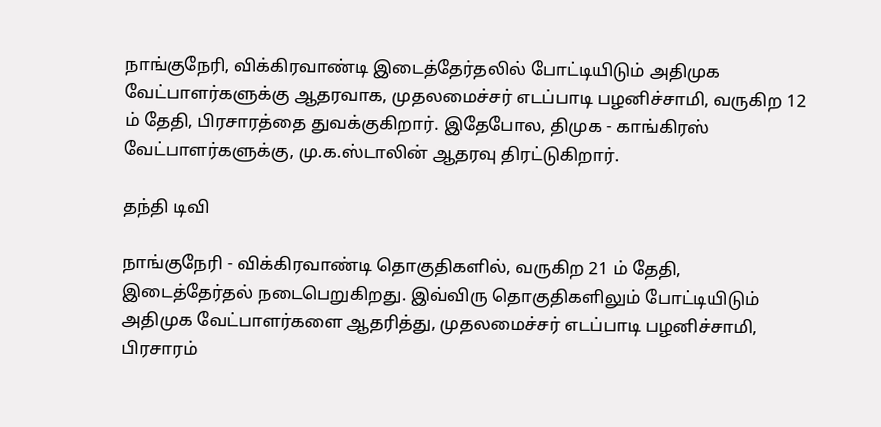நாங்குநேரி, விக்கிரவாண்டி இடைத்தேர்தலில் போட்டியிடும் அதிமுக வேட்பாளர்களுக்கு ஆதரவாக, முதலமைச்சர் எடப்பாடி பழனிச்சாமி, வருகிற 12 ம் தேதி, பிரசாரத்தை துவக்குகிறார். இதேபோல, திமுக - காங்கிரஸ் வேட்பாளர்களுக்கு, மு.க.ஸ்டாலின் ஆதரவு திரட்டுகிறார்.

தந்தி டிவி

நாங்குநேரி - விக்கிரவாண்டி தொகுதிகளில், வருகிற 21 ம் தேதி, இடைத்தேர்தல் நடைபெறுகிறது. இவ்விரு தொகுதிகளிலும் போட்டியிடும் அதிமுக வேட்பாளர்களை ஆதரித்து, முதலமைச்சர் எடப்பாடி பழனிச்சாமி, பிரசாரம்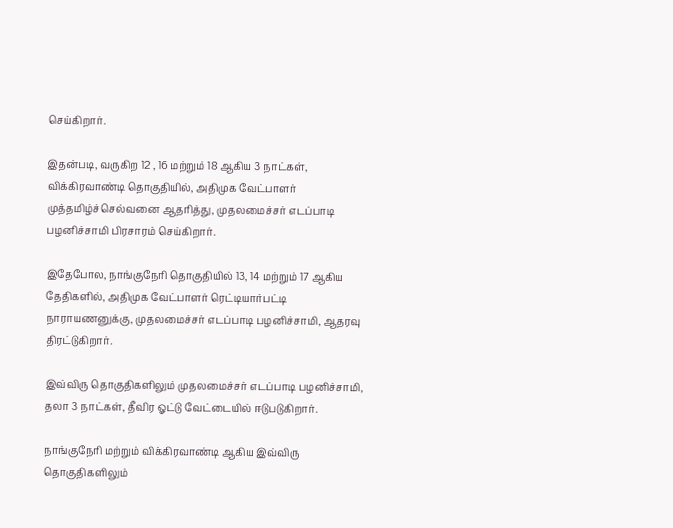செய்கிறார்.

இதன்படி, வருகிற 12 , 16 மற்றும் 18 ஆகிய 3 நாட்கள், விக்கிரவாண்டி தொகுதியில், அதிமுக வேட்பாளர் முத்தமிழ்ச்செல்வனை ஆதரித்து, முதலமைச்சர் எடப்பாடி பழனிச்சாமி பிரசாரம் செய்கிறார்.

இதேபோல, நாங்குநேரி தொகுதியில் 13, 14 மற்றும் 17 ஆகிய தேதிகளில், அதிமுக வேட்பாளர் ரெட்டியார்பட்டி நாராயணனுக்கு, முதலமைச்சர் எடப்பாடி பழனிச்சாமி, ஆதரவு திரட்டுகிறார்.

இவ்விரு தொகுதிகளிலும் முதலமைச்சர் எடப்பாடி பழனிச்சாமி, தலா 3 நாட்கள், தீவிர ஓட்டு வேட்டையில் ஈடுபடுகிறார்.

நாங்குநேரி மற்றும் விக்கிரவாண்டி ஆகிய இவ்விரு தொகுதிகளிலும்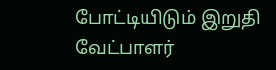போட்டியிடும் இறுதி வேட்பாளர்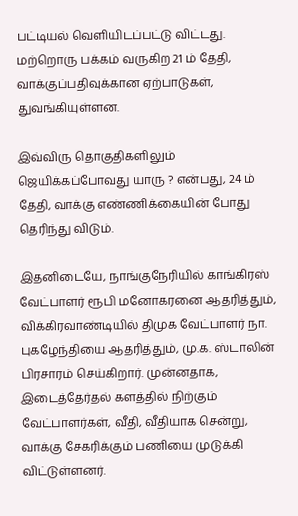பட்டியல் வெளியிடப்பட்டு விட்டது. மற்றொரு பக்கம் வருகிற 21 ம் தேதி, வாக்குப்பதிவுக்கான ஏற்பாடுகள், துவங்கியுள்ளன.

இவ்விரு தொகுதிகளிலும் ஜெயிக்கப்போவது யாரு ? என்பது, 24 ம் தேதி, வாக்கு எண்ணிக்கையின் போது தெரிந்து விடும்.

இதனிடையே, நாங்குநேரியில் காங்கிரஸ் வேட்பாளர் ரூபி மனோகரனை ஆதரித்தும், விக்கிரவாண்டியில் திமுக வேட்பாளர் நா. புகழேந்தியை ஆதரித்தும், மு.க. ஸ்டாலின் பிரசாரம் செய்கிறார். முன்னதாக, இடைத்தேர்தல் களத்தில் நிற்கும் வேட்பாளர்கள், வீதி, வீதியாக சென்று, வாக்கு சேகரிக்கும் பணியை முடுக்கி விட்டுள்ளனர்.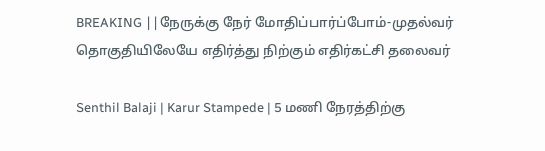BREAKING ||நேருக்கு நேர் மோதிப்பார்ப்போம்-முதல்வர் தொகுதியிலேயே எதிர்த்து நிற்கும் எதிர்கட்சி தலைவர்

Senthil Balaji | Karur Stampede | 5 மணி நேரத்திற்கு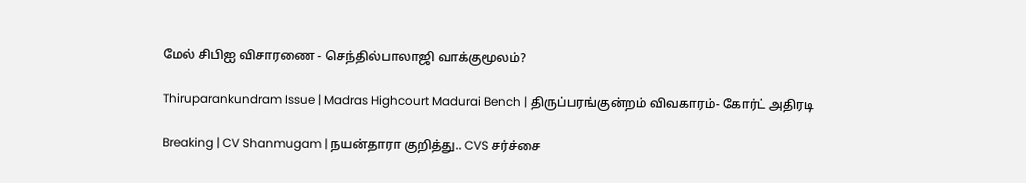மேல் சிபிஐ விசாரணை - செந்தில்பாலாஜி வாக்குமூலம்?

Thiruparankundram Issue | Madras Highcourt Madurai Bench | திருப்பரங்குன்றம் விவகாரம்- கோர்ட் அதிரடி

Breaking | CV Shanmugam | நயன்தாரா குறித்து.. CVS சர்ச்சை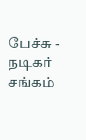பேச்சு - நடிகர் சங்கம்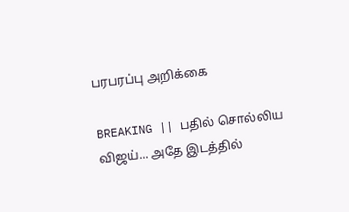பரபரப்பு அறிக்கை

BREAKING || பதில் சொல்லிய விஜய்... அதே இடத்தில்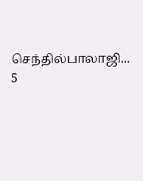செந்தில்பாலாஜி... 5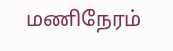மணிநேரம்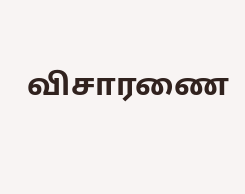விசாரணை